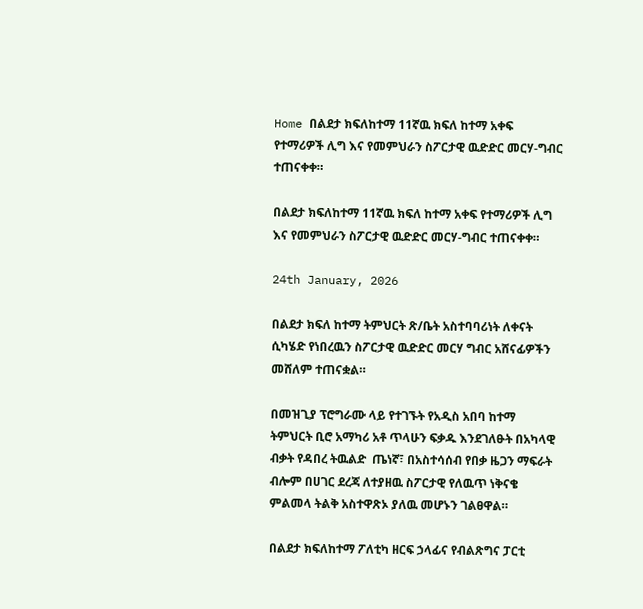Home በልደታ ክፍለከተማ 11ኛዉ ክፍለ ከተማ አቀፍ የተማሪዎች ሊግ እና የመምህራን ስፖርታዊ ዉድድር መርሃ-ግብር ተጠናቀቀ።

በልደታ ክፍለከተማ 11ኛዉ ክፍለ ከተማ አቀፍ የተማሪዎች ሊግ እና የመምህራን ስፖርታዊ ዉድድር መርሃ-ግብር ተጠናቀቀ።

24th January, 2026

በልደታ ክፍለ ከተማ ትምህርት ጽ/ቤት አስተባባሪነት ለቀናት ሲካሄድ የነበረዉን ስፖርታዊ ዉድድር መርሃ ግብር አሸናፊዎችን  መሸለም ተጠናቋል።

በመዝጊያ ፕሮግራሙ ላይ የተገኙት የአዲስ አበባ ከተማ ትምህርት ቢሮ አማካሪ አቶ ጥላሁን ፍቃዱ እንደገለፁት በአካላዊ ብቃት የዳበረ ትዉልድ  ጤነኛ፣ በአስተሳሰብ የበቃ ዜጋን ማፍራት ብሎም በሀገር ደረጃ ለተያዘዉ ስፖርታዊ የለዉጥ ነቅናቄ ምልመላ ትልቅ አስተዋጽኦ ያለዉ መሆኑን ገልፀዋል።

በልደታ ክፍለከተማ ፖለቲካ ዘርፍ ኃላፊና የብልጽግና ፓርቲ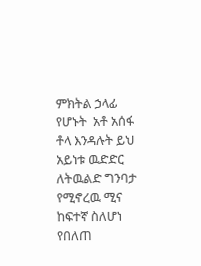ምክትል ኃላፊ የሆኑት  አቶ አሰፋ ቶላ እንዳሉት ይህ አይነቱ ዉድድር ለትዉልድ ግንባታ የሚኖረዉ ሚና ከፍተኛ ስለሆነ የበለጠ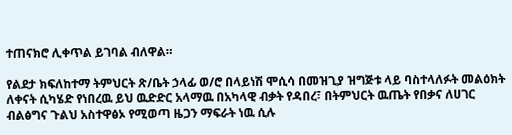ተጠናክሮ ሊቀጥል ይገባል ብለዋል።

የልደታ ክፍለከተማ ትምህርት ጽ/ቤት ኃላፊ ወ/ሮ በላይነሽ ሞሲሳ በመዝጊያ ዝግጅቱ ላይ ባስተላለፉት መልዕክት ለቀናት ሲካሄድ የነበረዉ ይህ ዉድድር አላማዉ በአካላዊ ብቃት የዳበረ፣ በትምህርት ዉጤት የበቃና ለሀገር ብልፅግና ጉልህ አስተዋፅኦ የሚወጣ ዜጋን ማፍራት ነዉ ሲሉ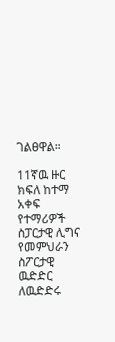ገልፀዋል።

11ኛዉ ዙር ክፍለ ከተማ አቀፍ የተማሪዎች ስፓርታዊ ሊግና የመምህራን ስፖርታዊ ዉድድር ለዉድድሩ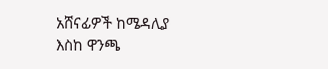አሸናፊዎች ከሜዳሊያ እስከ ዋንጫ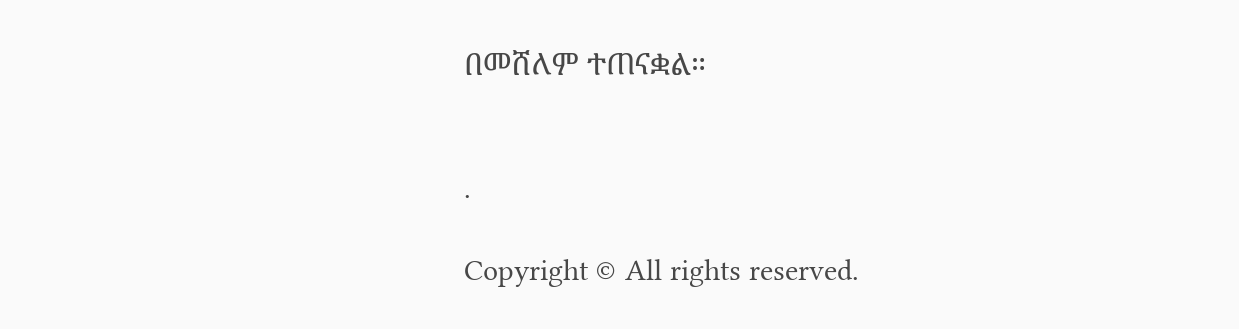በመሸለም ተጠናቋል።


.

Copyright © All rights reserved.